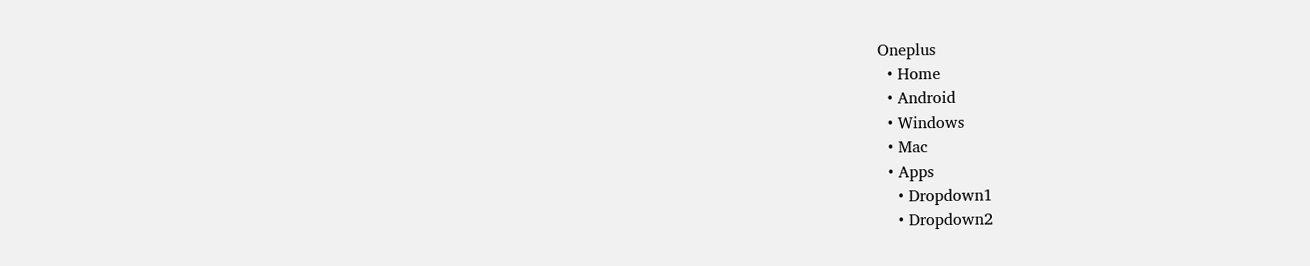Oneplus
  • Home
  • Android
  • Windows
  • Mac
  • Apps
    • Dropdown1
    • Dropdown2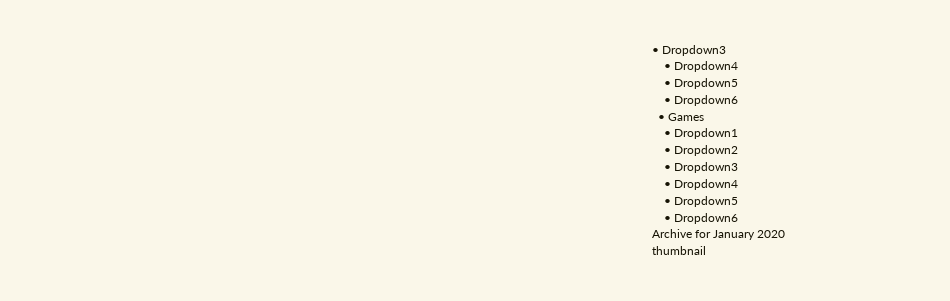• Dropdown3
    • Dropdown4
    • Dropdown5
    • Dropdown6
  • Games
    • Dropdown1
    • Dropdown2
    • Dropdown3
    • Dropdown4
    • Dropdown5
    • Dropdown6
Archive for January 2020
thumbnail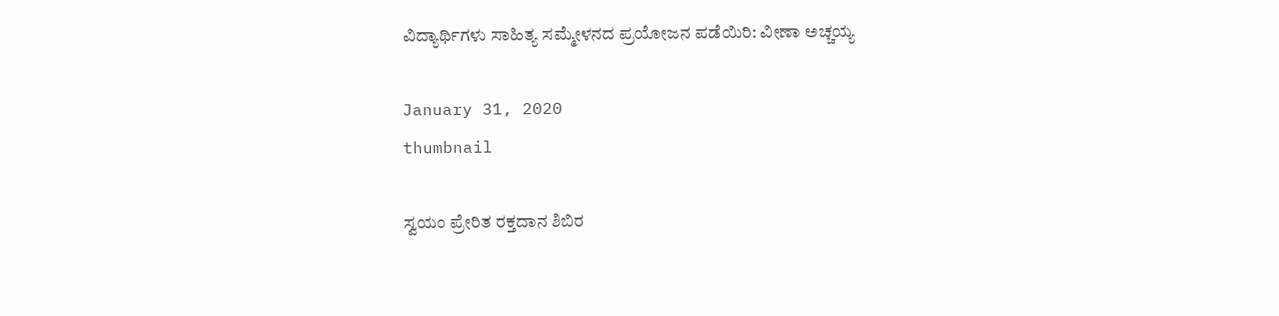ವಿದ್ಯಾರ್ಥಿಗಳು ಸಾಹಿತ್ಯ ಸಮ್ಮೇಳನದ ಪ್ರಯೋಜನ ಪಡೆಯಿರಿ: ವೀಣಾ ಅಚ್ಚಯ್ಯ

January 31, 2020
thumbnail

ಸ್ವಯಂ ಪ್ರೇರಿತ ರಕ್ತದಾನ ಶಿಬಿರ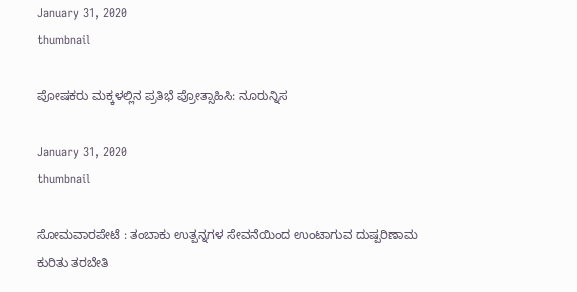January 31, 2020
thumbnail

ಪೋಷಕರು ಮಕ್ಕಳಲ್ಲಿನ ಪ್ರತಿಭೆ ಪ್ರೋತ್ಸಾಹಿಸಿ: ನೂರುನ್ನಿಸ

January 31, 2020
thumbnail

ಸೋಮವಾರಪೇಟೆ : ತಂಬಾಕು ಉತ್ಪನ್ನಗಳ ಸೇವನೆಯಿಂದ ಉಂಟಾಗುವ ದುಷ್ಪರಿಣಾಮ ಕುರಿತು ತರಬೇತಿ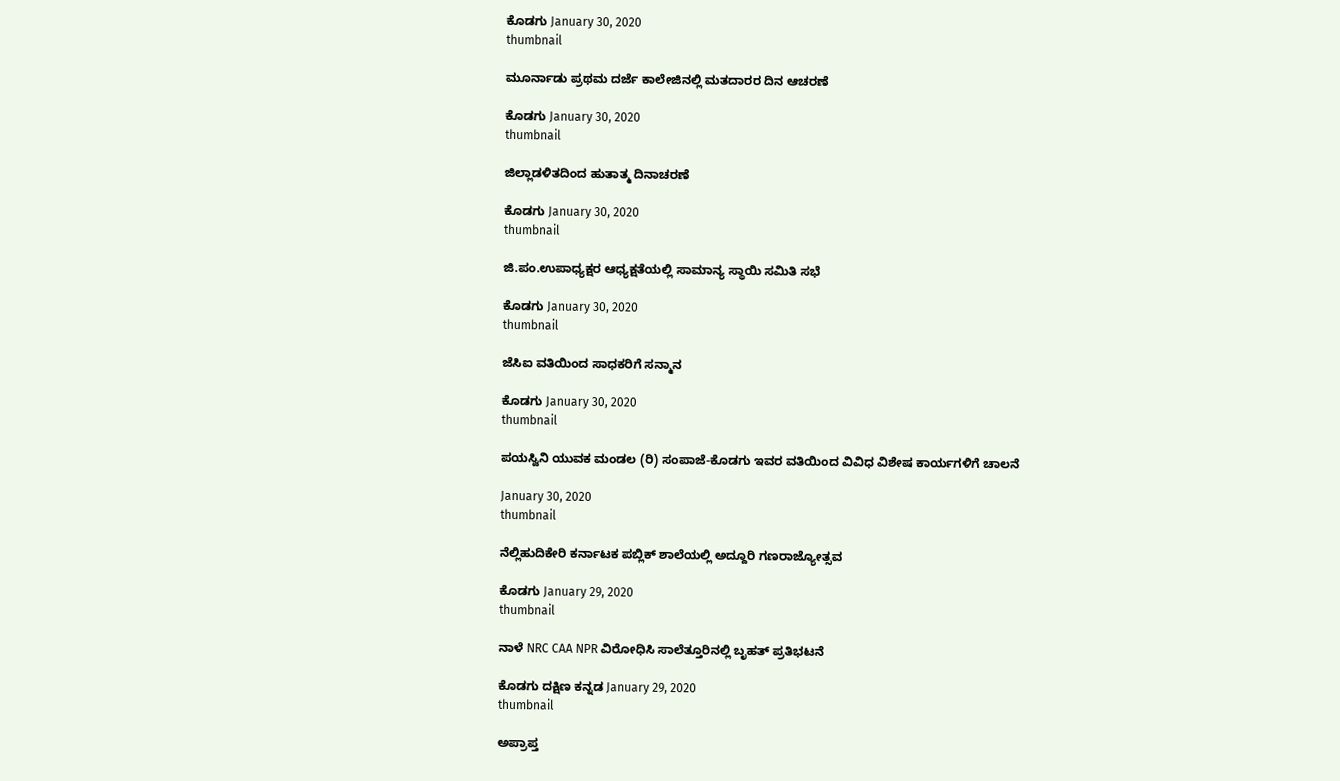ಕೊಡಗು January 30, 2020
thumbnail

ಮೂರ್ನಾಡು ಪ್ರಥಮ ದರ್ಜೆ ಕಾಲೇಜಿನಲ್ಲಿ ಮತದಾರರ ದಿನ ಆಚರಣೆ

ಕೊಡಗು January 30, 2020
thumbnail

ಜಿಲ್ಲಾಡಳಿತದಿಂದ ಹುತಾತ್ಮ ದಿನಾಚರಣೆ

ಕೊಡಗು January 30, 2020
thumbnail

ಜಿ.ಪಂ.ಉಪಾಧ್ಯಕ್ಷರ ಆಧ್ಯಕ್ಷತೆಯಲ್ಲಿ ಸಾಮಾನ್ಯ ಸ್ಥಾಯಿ ಸಮಿತಿ ಸಭೆ

ಕೊಡಗು January 30, 2020
thumbnail

ಜೆಸಿಐ ವತಿಯಿಂದ ಸಾಧಕರಿಗೆ ಸನ್ಮಾನ

ಕೊಡಗು January 30, 2020
thumbnail

ಪಯಸ್ವಿನಿ ಯುವಕ ಮಂಡಲ (ರಿ) ಸಂಪಾಜೆ-ಕೊಡಗು ಇವರ ವತಿಯಿಂದ ವಿವಿಧ ವಿಶೇಷ ಕಾರ್ಯಗಳಿಗೆ ಚಾಲನೆ

January 30, 2020
thumbnail

ನೆಲ್ಲಿಹುದಿಕೇರಿ ಕರ್ನಾಟಕ ಪಬ್ಲಿಕ್ ಶಾಲೆಯಲ್ಲಿ ಅದ್ದೂರಿ ಗಣರಾಜ್ಯೋತ್ಸವ

ಕೊಡಗು January 29, 2020
thumbnail

ನಾಳೆ NRC CAA NPR ವಿರೋಧಿಸಿ ಸಾಲೆತ್ತೂರಿನಲ್ಲಿ ಬೃಹತ್ ಪ್ರತಿಭಟನೆ

ಕೊಡಗು ದಕ್ಷಿಣ ಕನ್ನಡ January 29, 2020
thumbnail

ಅಪ್ರಾಪ್ತ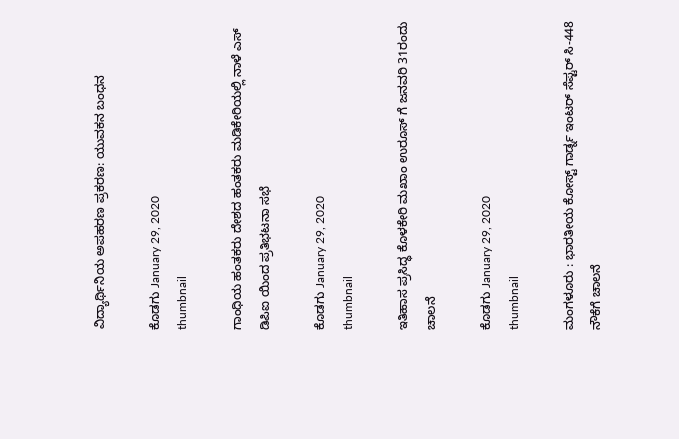ವಿದ್ಯಾರ್ಥಿನಿಯ ಅಪಹರಣ ಪ್ರಕರಣ: ಯುವಕನ ಬಂಧನ

ಕೊಡಗು January 29, 2020
thumbnail

ಗಾಂಧಿಯ ಹಂತಕರು ದೇಶದ ಹಂತಕರು ಮಡಿಕೇರಿಯಲ್ಲಿ ನಾಳೆ ಎಸ್ ಡಿಪಿಐ ಯಿಂದ ಪ್ರತಿಭಟನಾ ಸಭೆ

ಕೊಡಗು January 29, 2020
thumbnail

ಇತಿಹಾಸ ಪ್ರಸಿದ್ಧ ಕೊಳಕೇರಿ ಮಖಾಂ ಉರೂಸ್ ಗೆ ಜನವರಿ 31ರಂದು ಚಾಲನೆ

ಕೊಡಗು January 29, 2020
thumbnail

ಮಂಗಳೂರು : ಭಾರತೀಯ ಕೋಸ್ಟ್ ಗಾರ್ಡ್ನ ಇಂಟರ್ ಸೆಪ್ಟರ್ ಸಿ-448 ನೌಕೆಗೆ ಚಾಲನೆ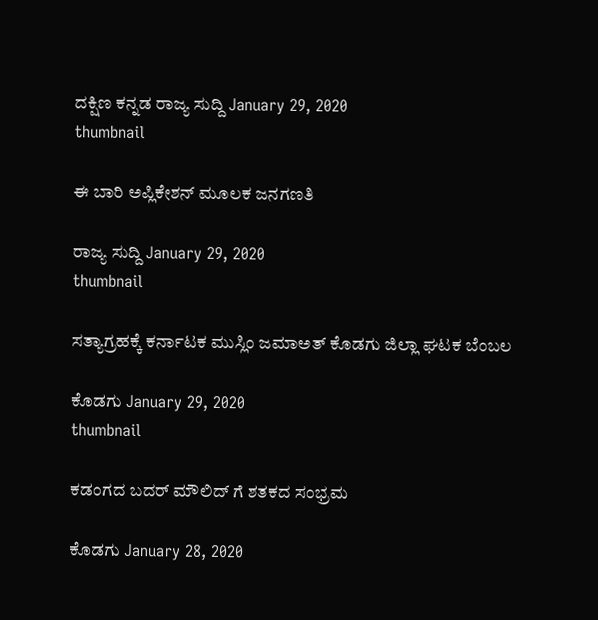ದಕ್ಷಿಣ ಕನ್ನಡ ರಾಜ್ಯ ಸುದ್ದಿ January 29, 2020
thumbnail

ಈ ಬಾರಿ ಅಪ್ಲಿಕೇಶನ್ ಮೂಲಕ ಜನಗಣತಿ

ರಾಜ್ಯ ಸುದ್ದಿ January 29, 2020
thumbnail

ಸತ್ಯಾಗ್ರಹಕ್ಕೆ ಕರ್ನಾಟಕ ಮುಸ್ಲಿಂ ಜಮಾಅತ್ ಕೊಡಗು ಜಿಲ್ಲಾ ಘಟಕ ಬೆಂಬಲ

ಕೊಡಗು January 29, 2020
thumbnail

ಕಡಂಗದ ಬದರ್ ಮೌಲಿದ್ ಗೆ ಶತಕದ ಸಂಭ್ರಮ

ಕೊಡಗು January 28, 2020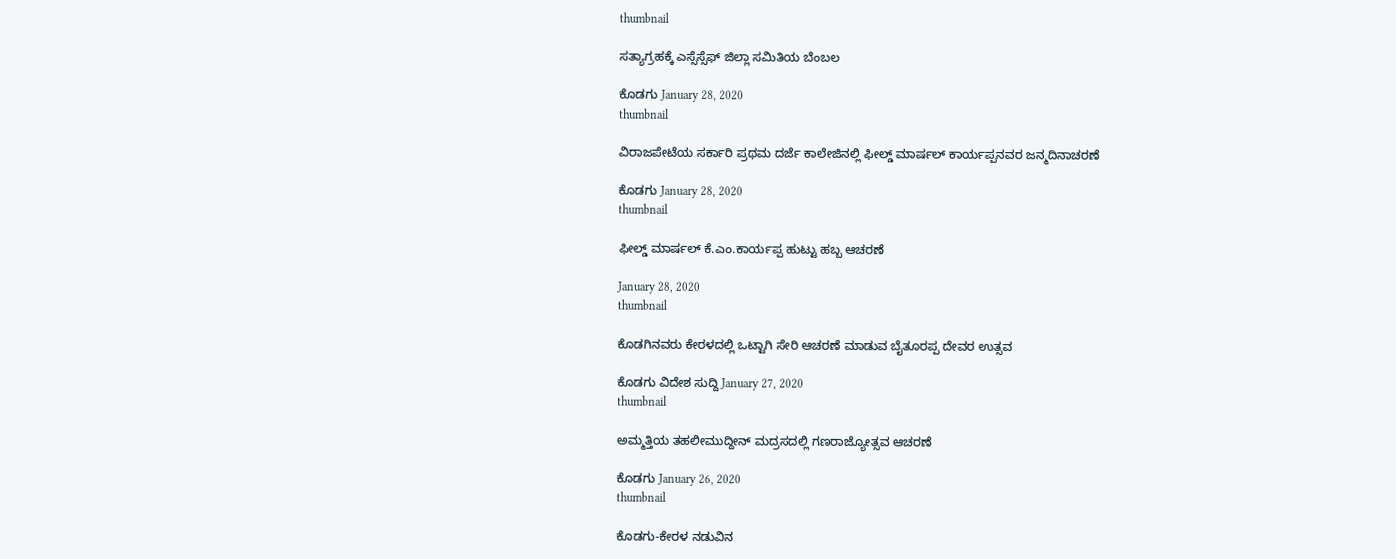thumbnail

ಸತ್ಯಾಗ್ರಹಕ್ಕೆ ಎಸ್ಸೆಸ್ಸೆಫ್ ಜಿಲ್ಲಾ ಸಮಿತಿಯ ಬೆಂಬಲ

ಕೊಡಗು January 28, 2020
thumbnail

ವಿರಾಜಪೇಟೆಯ ಸರ್ಕಾರಿ ಪ್ರಥಮ ದರ್ಜೆ ಕಾಲೇಜಿನಲ್ಲಿ ಫೀಲ್ಡ್ ಮಾರ್ಷಲ್ ಕಾರ್ಯಪ್ಪನವರ ಜನ್ಮದಿನಾಚರಣೆ

ಕೊಡಗು January 28, 2020
thumbnail

ಫೀಲ್ಡ್ ಮಾರ್ಷಲ್ ಕೆ.ಎಂ.ಕಾರ್ಯಪ್ಪ ಹುಟ್ಟು ಹಬ್ಬ ಆಚರಣೆ

January 28, 2020
thumbnail

ಕೊಡಗಿನವರು ಕೇರಳದಲ್ಲಿ ಒಟ್ಟಾಗಿ ಸೇರಿ ಆಚರಣೆ ಮಾಡುವ ಬೈತೂರಪ್ಪ ದೇವರ ಉತ್ಸವ

ಕೊಡಗು ವಿದೇಶ ಸುದ್ದಿ January 27, 2020
thumbnail

ಅಮ್ಮತ್ತಿಯ ತಹಲೀಮುದ್ದೀನ್ ಮದ್ರಸದಲ್ಲಿ ಗಣರಾಜ್ಯೋತ್ಸವ ಆಚರಣೆ

ಕೊಡಗು January 26, 2020
thumbnail

ಕೊಡಗು-ಕೇರಳ ನಡುವಿನ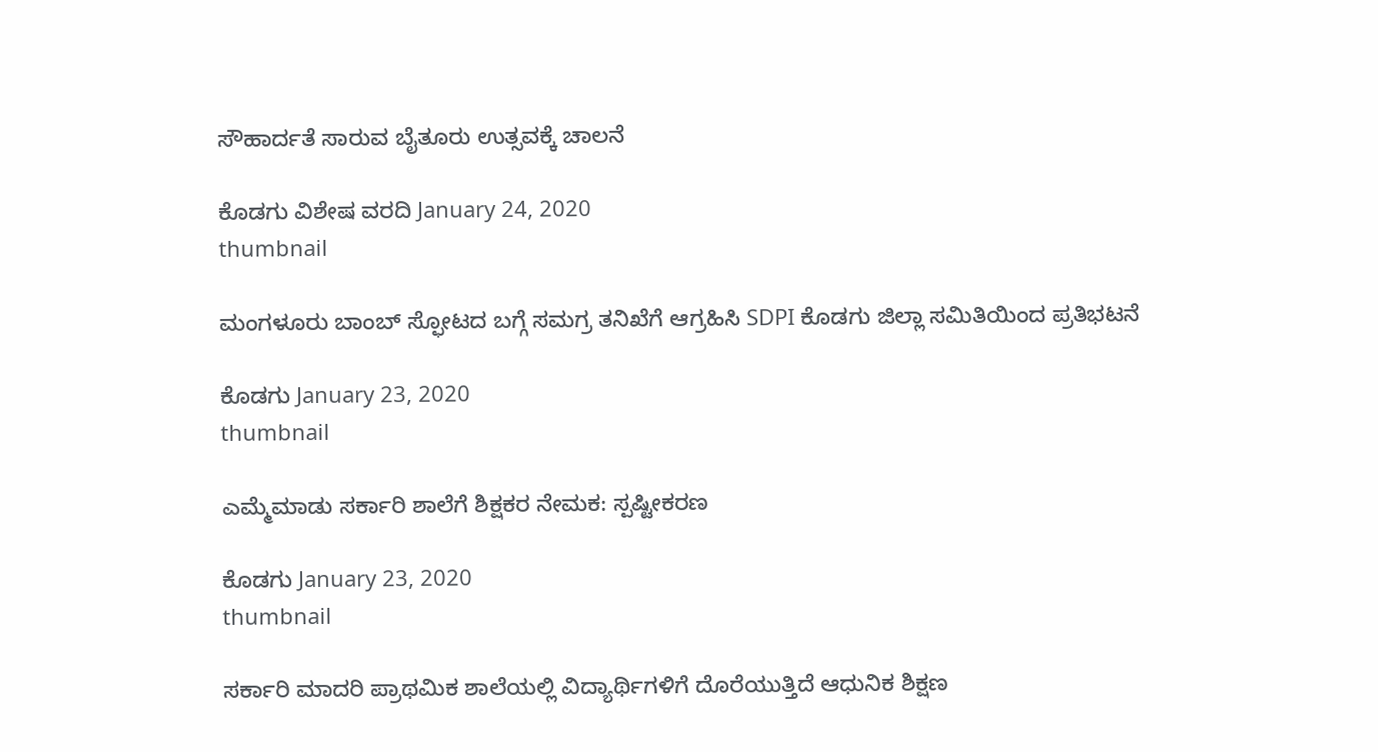ಸೌಹಾರ್ದತೆ ಸಾರುವ ಬೈತೂರು ಉತ್ಸವಕ್ಕೆ ಚಾಲನೆ

ಕೊಡಗು ವಿಶೇಷ ವರದಿ January 24, 2020
thumbnail

ಮಂಗಳೂರು ಬಾಂಬ್ ಸ್ಫೋಟದ ಬಗ್ಗೆ ಸಮಗ್ರ ತನಿಖೆಗೆ ಆಗ್ರಹಿಸಿ SDPI ಕೊಡಗು ಜಿಲ್ಲಾ ಸಮಿತಿಯಿಂದ ಪ್ರತಿಭಟನೆ

ಕೊಡಗು January 23, 2020
thumbnail

ಎಮ್ಮೆಮಾಡು ಸರ್ಕಾರಿ ಶಾಲೆಗೆ ಶಿಕ್ಷಕರ ನೇಮಕ: ಸ್ಪಷ್ಟೀಕರಣ

ಕೊಡಗು January 23, 2020
thumbnail

ಸರ್ಕಾರಿ ಮಾದರಿ ಪ್ರಾಥಮಿಕ ಶಾಲೆಯಲ್ಲಿ ವಿದ್ಯಾರ್ಥಿಗಳಿಗೆ ದೊರೆಯುತ್ತಿದೆ ಆಧುನಿಕ ಶಿಕ್ಷಣ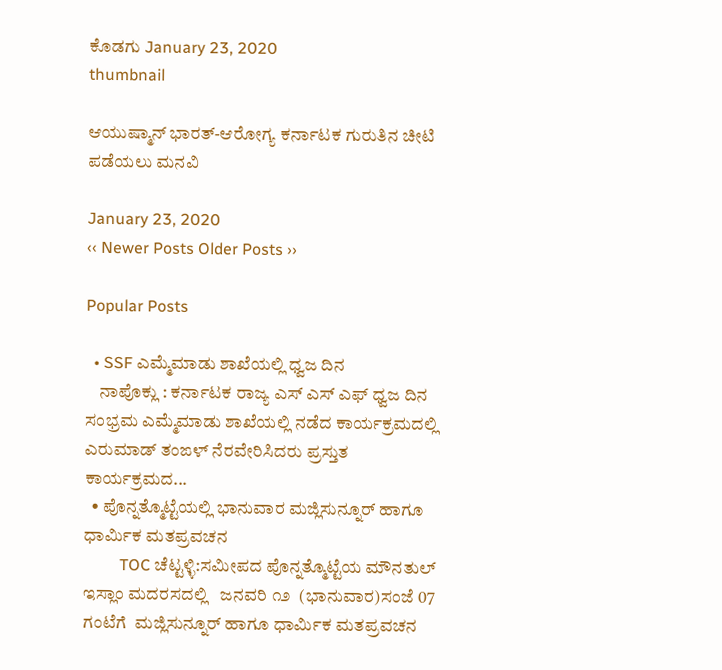ಕೊಡಗು January 23, 2020
thumbnail

ಆಯುಷ್ಮಾನ್ ಭಾರತ್-ಆರೋಗ್ಯ ಕರ್ನಾಟಕ ಗುರುತಿನ ಚೀಟಿ ಪಡೆಯಲು ಮನವಿ

January 23, 2020
‹‹ Newer Posts Older Posts ››

Popular Posts

  • SSF ಎಮ್ಮೆಮಾಡು ಶಾಖೆಯಲ್ಲಿ ಧ್ವಜ ದಿನ
    ನಾಪೊಕ್ಲು : ಕರ್ನಾಟಕ ರಾಜ್ಯ ಎಸ್ ಎಸ್ ಎಫ್ ಧ್ವಜ ದಿನ ಸಂಭ್ರಮ ಎಮ್ಮೆಮಾಡು ಶಾಖೆಯಲ್ಲಿ ನಡೆದ ಕಾರ್ಯಕ್ರಮದಲ್ಲಿ ಎರುಮಾಡ್ ತಂಙಳ್ ನೆರವೇರಿಸಿದರು ಪ್ರಸ್ತುತ ಕಾರ್ಯಕ್ರಮದ...
  • ಪೊನ್ನತ್ಮೊಟ್ಟೆಯಲ್ಲಿ ಭಾನುವಾರ ಮಜ್ಲಿಸುನ್ನೂರ್ ಹಾಗೂ ಧಾರ್ಮಿಕ ಮತಪ್ರವಚನ
         TOC ಚೆಟ್ಟಳ್ಳಿ:ಸಮೀಪದ ಪೊನ್ನತ್ಮೊಟ್ಟೆಯ ಮೌನತುಲ್ ಇಸ್ಲಾಂ ಮದರಸದಲ್ಲಿ   ಜನವರಿ ೧೨  (ಭಾನುವಾರ)ಸಂಜೆ 07 ಗಂಟೆಗೆ  ಮಜ್ಲಿಸುನ್ನೂರ್ ಹಾಗೂ ಧಾರ್ಮಿಕ ಮತಪ್ರವಚನ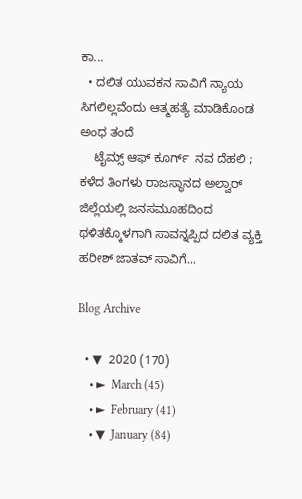ಕಾ...
  • ದಲಿತ ಯುವಕನ ಸಾವಿಗೆ ನ್ಯಾಯ ಸಿಗಲಿಲ್ಲವೆಂದು ಆತ್ಮಹತ್ಯೆ ಮಾಡಿಕೊಂಡ ಅಂಧ ತಂದೆ
    ಟೈಮ್ಸ್ ಆಫ್ ಕೂರ್ಗ್  ನವ ದೆಹಲಿ ; ಕಳೆದ ತಿಂಗಳು ರಾಜಸ್ಥಾನದ ಅಲ್ವಾರ್ ಜಿಲ್ಲೆಯಲ್ಲಿ ಜನಸಮೂಹದಿಂದ ಥಳಿತಕ್ಕೊಳಗಾಗಿ ಸಾವನ್ನಪ್ಪಿದ ದಲಿತ ವ್ಯಕ್ತಿ ಹರೀಶ್ ಜಾತವ್ ಸಾವಿಗೆ...

Blog Archive

  • ▼  2020 (170)
    • ►  March (45)
    • ►  February (41)
    • ▼  January (84)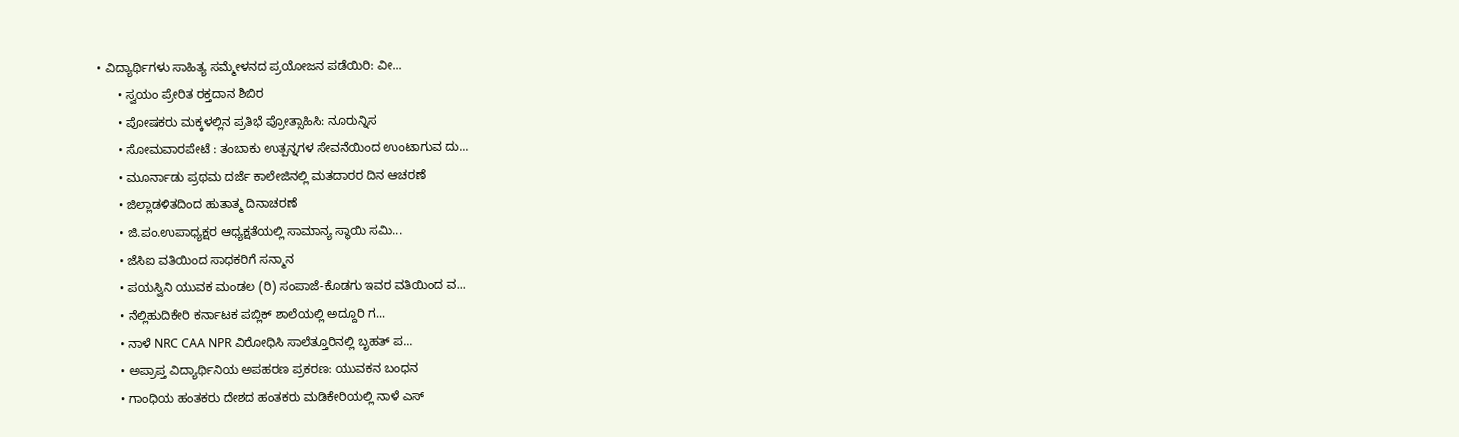• ವಿದ್ಯಾರ್ಥಿಗಳು ಸಾಹಿತ್ಯ ಸಮ್ಮೇಳನದ ಪ್ರಯೋಜನ ಪಡೆಯಿರಿ: ವೀ...
      • ಸ್ವಯಂ ಪ್ರೇರಿತ ರಕ್ತದಾನ ಶಿಬಿರ
      • ಪೋಷಕರು ಮಕ್ಕಳಲ್ಲಿನ ಪ್ರತಿಭೆ ಪ್ರೋತ್ಸಾಹಿಸಿ: ನೂರುನ್ನಿಸ
      • ಸೋಮವಾರಪೇಟೆ : ತಂಬಾಕು ಉತ್ಪನ್ನಗಳ ಸೇವನೆಯಿಂದ ಉಂಟಾಗುವ ದು...
      • ಮೂರ್ನಾಡು ಪ್ರಥಮ ದರ್ಜೆ ಕಾಲೇಜಿನಲ್ಲಿ ಮತದಾರರ ದಿನ ಆಚರಣೆ
      • ಜಿಲ್ಲಾಡಳಿತದಿಂದ ಹುತಾತ್ಮ ದಿನಾಚರಣೆ
      • ಜಿ.ಪಂ.ಉಪಾಧ್ಯಕ್ಷರ ಆಧ್ಯಕ್ಷತೆಯಲ್ಲಿ ಸಾಮಾನ್ಯ ಸ್ಥಾಯಿ ಸಮಿ...
      • ಜೆಸಿಐ ವತಿಯಿಂದ ಸಾಧಕರಿಗೆ ಸನ್ಮಾನ
      • ಪಯಸ್ವಿನಿ ಯುವಕ ಮಂಡಲ (ರಿ) ಸಂಪಾಜೆ-ಕೊಡಗು ಇವರ ವತಿಯಿಂದ ವ...
      • ನೆಲ್ಲಿಹುದಿಕೇರಿ ಕರ್ನಾಟಕ ಪಬ್ಲಿಕ್ ಶಾಲೆಯಲ್ಲಿ ಅದ್ದೂರಿ ಗ...
      • ನಾಳೆ NRC CAA NPR ವಿರೋಧಿಸಿ ಸಾಲೆತ್ತೂರಿನಲ್ಲಿ ಬೃಹತ್ ಪ...
      • ಅಪ್ರಾಪ್ತ ವಿದ್ಯಾರ್ಥಿನಿಯ ಅಪಹರಣ ಪ್ರಕರಣ: ಯುವಕನ ಬಂಧನ
      • ಗಾಂಧಿಯ ಹಂತಕರು ದೇಶದ ಹಂತಕರು ಮಡಿಕೇರಿಯಲ್ಲಿ ನಾಳೆ ಎಸ್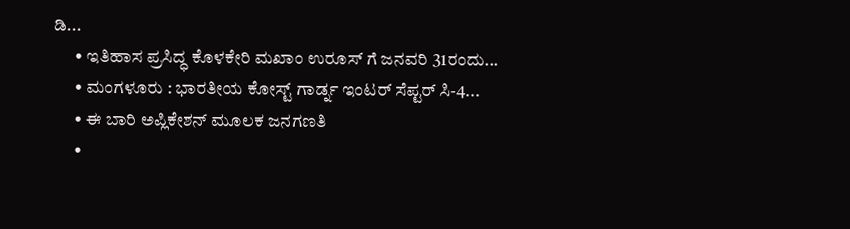ಡಿ...
      • ಇತಿಹಾಸ ಪ್ರಸಿದ್ಧ ಕೊಳಕೇರಿ ಮಖಾಂ ಉರೂಸ್ ಗೆ ಜನವರಿ 31ರಂದು...
      • ಮಂಗಳೂರು : ಭಾರತೀಯ ಕೋಸ್ಟ್ ಗಾರ್ಡ್ನ ಇಂಟರ್ ಸೆಪ್ಟರ್ ಸಿ-4...
      • ಈ ಬಾರಿ ಅಪ್ಲಿಕೇಶನ್ ಮೂಲಕ ಜನಗಣತಿ
      •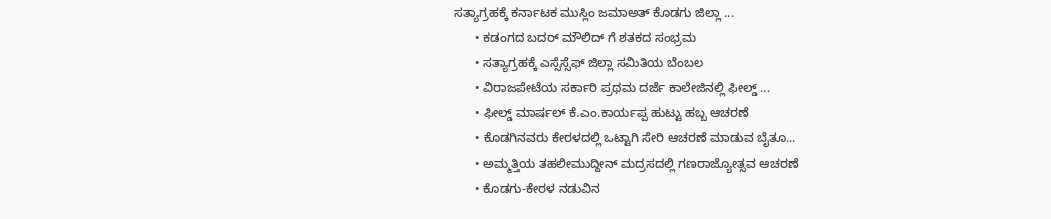ಸತ್ಯಾಗ್ರಹಕ್ಕೆ ಕರ್ನಾಟಕ ಮುಸ್ಲಿಂ ಜಮಾಅತ್ ಕೊಡಗು ಜಿಲ್ಲಾ ...
      • ಕಡಂಗದ ಬದರ್ ಮೌಲಿದ್ ಗೆ ಶತಕದ ಸಂಭ್ರಮ
      • ಸತ್ಯಾಗ್ರಹಕ್ಕೆ ಎಸ್ಸೆಸ್ಸೆಫ್ ಜಿಲ್ಲಾ ಸಮಿತಿಯ ಬೆಂಬಲ
      • ವಿರಾಜಪೇಟೆಯ ಸರ್ಕಾರಿ ಪ್ರಥಮ ದರ್ಜೆ ಕಾಲೇಜಿನಲ್ಲಿ ಫೀಲ್ಡ್ ...
      • ಫೀಲ್ಡ್ ಮಾರ್ಷಲ್ ಕೆ.ಎಂ.ಕಾರ್ಯಪ್ಪ ಹುಟ್ಟು ಹಬ್ಬ ಆಚರಣೆ
      • ಕೊಡಗಿನವರು ಕೇರಳದಲ್ಲಿ ಒಟ್ಟಾಗಿ ಸೇರಿ ಆಚರಣೆ ಮಾಡುವ ಬೈತೂ...
      • ಅಮ್ಮತ್ತಿಯ ತಹಲೀಮುದ್ದೀನ್ ಮದ್ರಸದಲ್ಲಿ ಗಣರಾಜ್ಯೋತ್ಸವ ಆಚರಣೆ
      • ಕೊಡಗು-ಕೇರಳ ನಡುವಿನ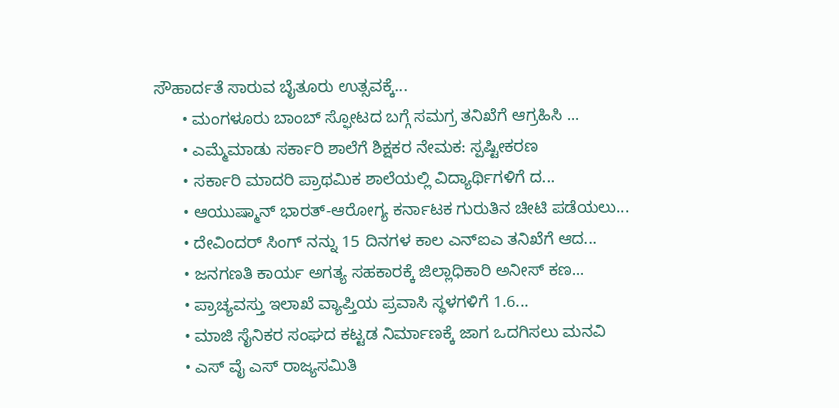ಸೌಹಾರ್ದತೆ ಸಾರುವ ಬೈತೂರು ಉತ್ಸವಕ್ಕೆ...
      • ಮಂಗಳೂರು ಬಾಂಬ್ ಸ್ಫೋಟದ ಬಗ್ಗೆ ಸಮಗ್ರ ತನಿಖೆಗೆ ಆಗ್ರಹಿಸಿ ...
      • ಎಮ್ಮೆಮಾಡು ಸರ್ಕಾರಿ ಶಾಲೆಗೆ ಶಿಕ್ಷಕರ ನೇಮಕ: ಸ್ಪಷ್ಟೀಕರಣ
      • ಸರ್ಕಾರಿ ಮಾದರಿ ಪ್ರಾಥಮಿಕ ಶಾಲೆಯಲ್ಲಿ ವಿದ್ಯಾರ್ಥಿಗಳಿಗೆ ದ...
      • ಆಯುಷ್ಮಾನ್ ಭಾರತ್-ಆರೋಗ್ಯ ಕರ್ನಾಟಕ ಗುರುತಿನ ಚೀಟಿ ಪಡೆಯಲು...
      • ದೇವಿಂದರ್ ಸಿಂಗ್ ನನ್ನು 15 ದಿನಗಳ ಕಾಲ ಎನ್ಐಎ ತನಿಖೆಗೆ ಆದ...
      • ಜನಗಣತಿ ಕಾರ್ಯ ಅಗತ್ಯ ಸಹಕಾರಕ್ಕೆ ಜಿಲ್ಲಾಧಿಕಾರಿ ಅನೀಸ್ ಕಣ...
      • ಪ್ರಾಚ್ಯವಸ್ತು ಇಲಾಖೆ ವ್ಯಾಪ್ತಿಯ ಪ್ರವಾಸಿ ಸ್ಥಳಗಳಿಗೆ 1.6...
      • ಮಾಜಿ ಸೈನಿಕರ ಸಂಘದ ಕಟ್ಟಡ ನಿರ್ಮಾಣಕ್ಕೆ ಜಾಗ ಒದಗಿಸಲು ಮನವಿ
      • ಎಸ್ ವೈ ಎಸ್ ರಾಜ್ಯಸಮಿತಿ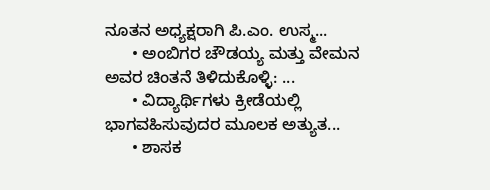ನೂತನ ಅಧ್ಯಕ್ಷರಾಗಿ ಪಿ.ಎಂ. ಉಸ್ಮ...
      • ಅಂಬಿಗರ ಚೌಡಯ್ಯ ಮತ್ತು ವೇಮನ ಅವರ ಚಿಂತನೆ ತಿಳಿದುಕೊಳ್ಳಿ: ...
      • ವಿದ್ಯಾರ್ಥಿಗಳು ಕ್ರೀಡೆಯಲ್ಲಿ ಭಾಗವಹಿಸುವುದರ ಮೂಲಕ ಅತ್ಯುತ...
      • ಶಾಸಕ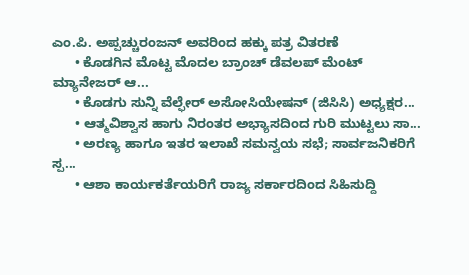ಎಂ.ಪಿ. ಅಪ್ಪಚ್ಚುರಂಜನ್ ಅವರಿಂದ ಹಕ್ಕು ಪತ್ರ ವಿತರಣೆ
      • ಕೊಡಗಿನ ಮೊಟ್ಟ ಮೊದಲ ಬ್ರಾಂಚ್ ಡೆವಲಪ್ ಮೆಂಟ್ ಮ್ಯಾನೇಜರ್ ಆ...
      • ಕೊಡಗು ಸುನ್ನಿ ವೆಲ್ಫೇರ್ ಅಸೋಸಿಯೇಷನ್ (ಜಿಸಿಸಿ) ಅಧ್ಯಕ್ಷರ...
      • ಆತ್ಮವಿಶ್ವಾಸ ಹಾಗು ನಿರಂತರ ಅಭ್ಯಾಸದಿಂದ ಗುರಿ ಮುಟ್ಟಲು ಸಾ...
      • ಅರಣ್ಯ ಹಾಗೂ ಇತರ ಇಲಾಖೆ ಸಮನ್ವಯ ಸಭೆ; ಸಾರ್ವಜನಿಕರಿಗೆ ಸ್ಪ...
      • ಆಶಾ ಕಾರ್ಯಕರ್ತೆಯರಿಗೆ ರಾಜ್ಯ ಸರ್ಕಾರದಿಂದ ಸಿಹಿಸುದ್ದಿ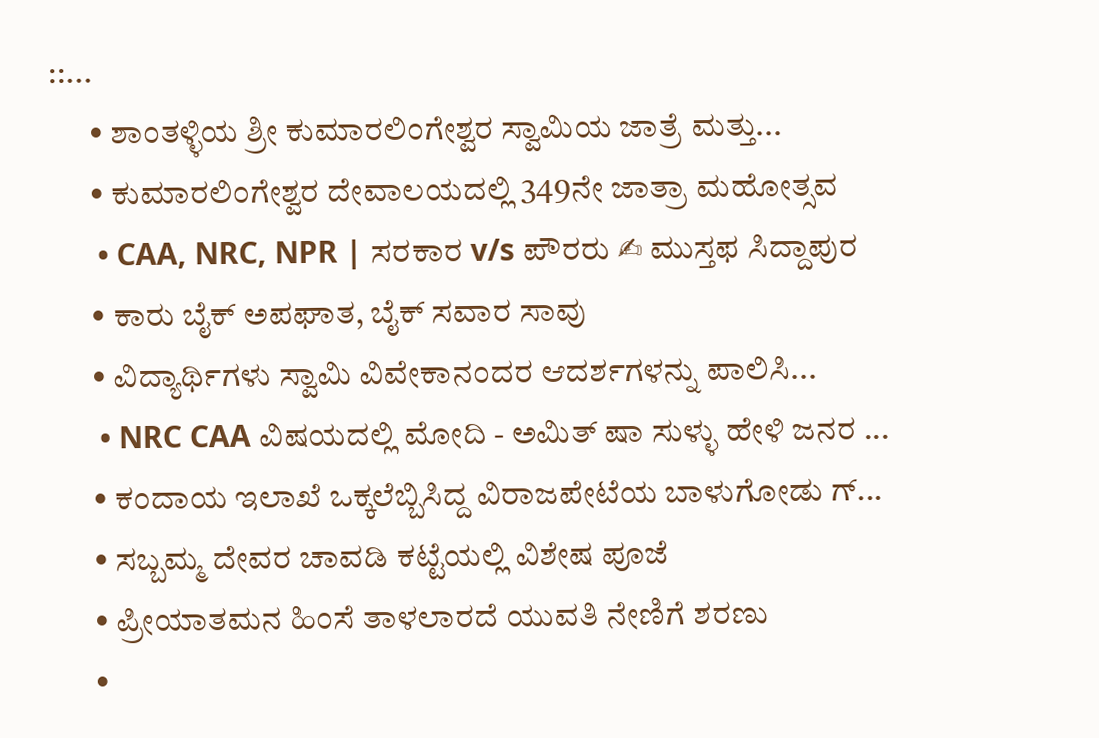::...
      • ಶಾಂತಳ್ಳಿಯ ಶ್ರೀ ಕುಮಾರಲಿಂಗೇಶ್ವರ ಸ್ವಾಮಿಯ ಜಾತ್ರೆ ಮತ್ತು...
      • ಕುಮಾರಲಿಂಗೇಶ್ವರ ದೇವಾಲಯದಲ್ಲಿ 349ನೇ ಜಾತ್ರಾ ಮಹೋತ್ಸವ
      • CAA, NRC, NPR | ಸರಕಾರ v/s ಪೌರರು ✍ ಮುಸ್ತಫ ಸಿದ್ದಾಪುರ
      • ಕಾರು ಬೈಕ್ ಅಪಘಾತ, ಬೈಕ್ ಸವಾರ ಸಾವು
      • ವಿದ್ಯಾರ್ಥಿಗಳು ಸ್ವಾಮಿ ವಿವೇಕಾನಂದರ ಆದರ್ಶಗಳನ್ನು ಪಾಲಿಸಿ...
      • NRC CAA ವಿಷಯದಲ್ಲಿ ಮೋದಿ - ಅಮಿತ್ ಷಾ ಸುಳ್ಳು ಹೇಳಿ ಜನರ ...
      • ಕಂದಾಯ ಇಲಾಖೆ ಒಕ್ಕಲೆಬ್ಬಿಸಿದ್ದ ವಿರಾಜಪೇಟೆಯ ಬಾಳುಗೋಡು ಗ್...
      • ಸಬ್ಬಮ್ಮ ದೇವರ ಚಾವಡಿ ಕಟ್ಟೆಯಲ್ಲಿ ವಿಶೇಷ ಪೂಜೆ
      • ಪ್ರೀಯಾತಮನ ಹಿಂಸೆ ತಾಳಲಾರದೆ ಯುವತಿ ನೇಣಿಗೆ ಶರಣು
      •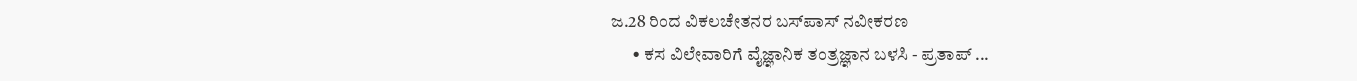ಜ.28 ರಿಂದ ವಿಕಲಚೇತನರ ಬಸ್‍ಪಾಸ್ ನವೀಕರಣ
      • ಕಸ ವಿಲೇವಾರಿಗೆ ವೈಜ್ಞಾನಿಕ ತಂತ್ರಜ್ಞಾನ ಬಳಸಿ - ಪ್ರತಾಪ್ ...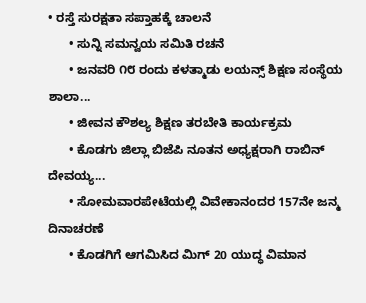• ರಸ್ತೆ ಸುರಕ್ಷತಾ ಸಪ್ತಾಹಕ್ಕೆ ಚಾಲನೆ
      • ಸುನ್ನಿ‌ ಸಮನ್ವಯ ಸಮಿತಿ ರಚನೆ
      • ಜನವರಿ ೧೮ ರಂದು ಕಳತ್ಮಾಡು ಲಯನ್ಸ್ ಶಿಕ್ಷಣ ಸಂಸ್ಥೆಯ ಶಾಲಾ...
      • ಜೀವನ ಕೌಶಲ್ಯ ಶಿಕ್ಷಣ ತರಬೇತಿ ಕಾರ್ಯಕ್ರಮ
      • ಕೊಡಗು ಜಿಲ್ಲಾ ಬಿಜೆಪಿ ನೂತನ ಅಧ್ಯಕ್ಷರಾಗಿ ರಾಬಿನ್ ದೇವಯ್ಯ...
      • ಸೋಮವಾರಪೇಟೆಯಲ್ಲಿ ವಿವೇಕಾನಂದರ 157ನೇ ಜನ್ಮ ದಿನಾಚರಣೆ
      • ಕೊಡಗಿಗೆ ಆಗಮಿಸಿದ ಮಿಗ್ 20 ಯುದ್ಧ ವಿಮಾನ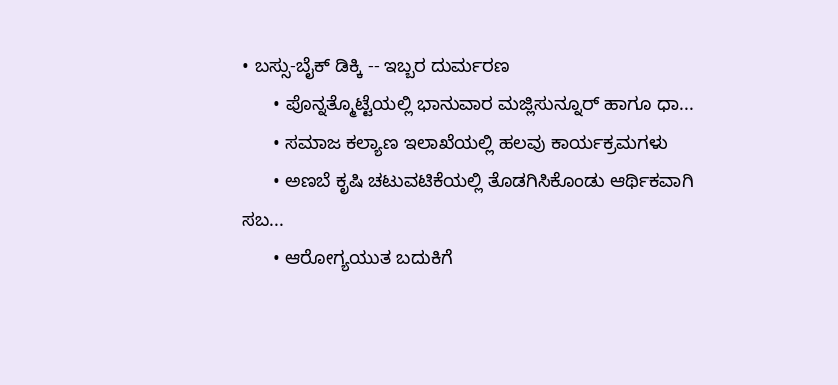• ಬಸ್ಸು-ಬೈಕ್ ಡಿಕ್ಕಿ -- ಇಬ್ಬರ ದುರ್ಮರಣ
      • ಪೊನ್ನತ್ಮೊಟ್ಟೆಯಲ್ಲಿ ಭಾನುವಾರ ಮಜ್ಲಿಸುನ್ನೂರ್ ಹಾಗೂ ಧಾ...
      • ಸಮಾಜ ಕಲ್ಯಾಣ ಇಲಾಖೆಯಲ್ಲಿ ಹಲವು ಕಾರ್ಯಕ್ರಮಗಳು
      • ಅಣಬೆ ಕೃಷಿ ಚಟುವಟಿಕೆಯಲ್ಲಿ ತೊಡಗಿಸಿಕೊಂಡು ಆರ್ಥಿಕವಾಗಿ ಸಬ...
      • ಆರೋಗ್ಯಯುತ ಬದುಕಿಗೆ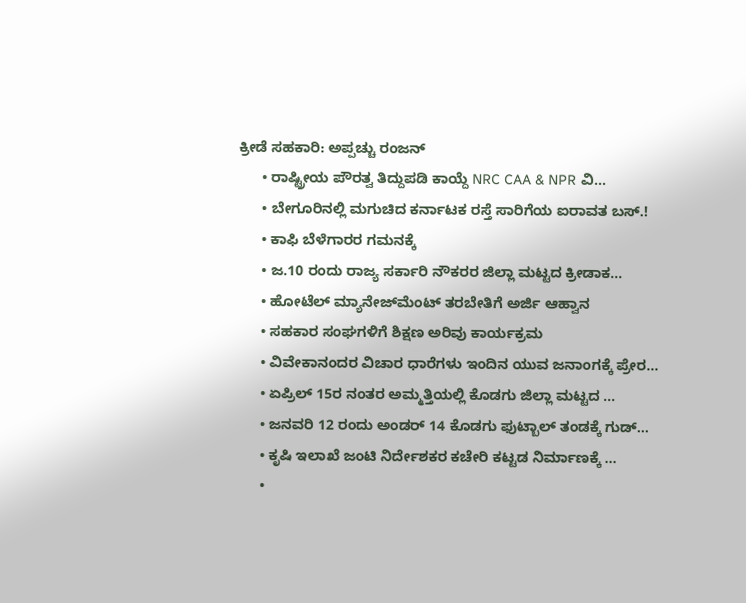ಕ್ರೀಡೆ ಸಹಕಾರಿ: ಅಪ್ಪಚ್ಚು ರಂಜನ್
      • ರಾಷ್ಟ್ರೀಯ ಪೌರತ್ವ ತಿದ್ದುಪಡಿ ಕಾಯ್ದೆ NRC CAA & NPR ವಿ...
      • ಬೇಗೂರಿನಲ್ಲಿ ಮಗುಚಿದ ಕರ್ನಾಟಕ ರಸ್ತೆ ಸಾರಿಗೆಯ ಐರಾವತ ಬಸ್.!
      • ಕಾಫಿ ಬೆಳೆಗಾರರ ಗಮನಕ್ಕೆ
      • ಜ.10 ರಂದು ರಾಜ್ಯ ಸರ್ಕಾರಿ ನೌಕರರ ಜಿಲ್ಲಾ ಮಟ್ಟದ ಕ್ರೀಡಾಕ...
      • ಹೋಟೆಲ್ ಮ್ಯಾನೇಜ್‍ಮೆಂಟ್ ತರಬೇತಿಗೆ ಅರ್ಜಿ ಆಹ್ವಾನ
      • ಸಹಕಾರ ಸಂಘಗಳಿಗೆ ಶಿಕ್ಷಣ ಅರಿವು ಕಾರ್ಯಕ್ರಮ
      • ವಿವೇಕಾನಂದರ ವಿಚಾರ ಧಾರೆಗಳು ಇಂದಿನ ಯುವ ಜನಾಂಗಕ್ಕೆ ಪ್ರೇರ...
      • ಏಪ್ರಿಲ್ 15ರ ನಂತರ ಅಮ್ಮತ್ತಿಯಲ್ಲಿ ಕೊಡಗು ಜಿಲ್ಲಾ ಮಟ್ಟದ ...
      • ಜನವರಿ 12 ರಂದು ಅಂಡರ್ 14 ಕೊಡಗು ಫುಟ್ಬಾಲ್ ತಂಡಕ್ಕೆ ಗುಡ್...
      • ಕೃಷಿ ಇಲಾಖೆ ಜಂಟಿ ನಿರ್ದೇಶಕರ ಕಚೇರಿ ಕಟ್ಟಡ ನಿರ್ಮಾಣಕ್ಕೆ ...
      •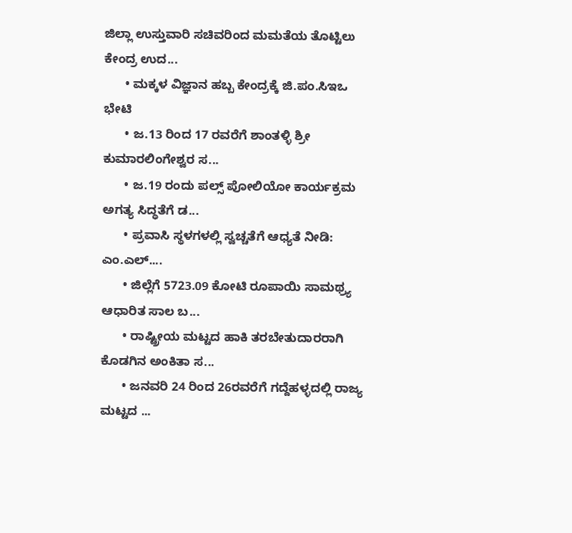ಜಿಲ್ಲಾ ಉಸ್ತುವಾರಿ ಸಚಿವರಿಂದ ಮಮತೆಯ ತೊಟ್ಟಿಲು ಕೇಂದ್ರ ಉದ...
      • ಮಕ್ಕಳ ವಿಜ್ಞಾನ ಹಬ್ಬ ಕೇಂದ್ರಕ್ಕೆ ಜಿ.ಪಂ.ಸಿಇಒ ಭೇಟಿ
      • ಜ.13 ರಿಂದ 17 ರವರೆಗೆ ಶಾಂತಳ್ಳಿ ಶ್ರೀ ಕುಮಾರಲಿಂಗೇಶ್ವರ ಸ...
      • ಜ.19 ರಂದು ಪಲ್ಸ್ ಪೋಲಿಯೋ ಕಾರ್ಯಕ್ರಮ ಅಗತ್ಯ ಸಿದ್ಧತೆಗೆ ಡ...
      • ಪ್ರವಾಸಿ ಸ್ಥಳಗಳಲ್ಲಿ ಸ್ವಚ್ಚತೆಗೆ ಆಧ್ಯತೆ ನೀಡಿ: ಎಂ.ಎಲ್....
      • ಜಿಲ್ಲೆಗೆ 5723.09 ಕೋಟಿ ರೂಪಾಯಿ ಸಾಮಥ್ರ್ಯ ಆಧಾರಿತ ಸಾಲ ಬ...
      • ರಾಷ್ಟ್ರೀಯ ಮಟ್ಟದ ಹಾಕಿ ತರಬೇತುದಾರರಾಗಿ ಕೊಡಗಿನ ಅಂಕಿತಾ ಸ...
      • ಜನವರಿ 24 ರಿಂದ 26ರವರೆಗೆ ಗದ್ದೆಹಳ್ಳದಲ್ಲಿ ರಾಜ್ಯ ಮಟ್ಟದ ...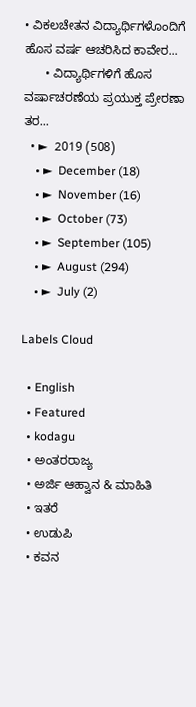• ವಿಕಲಚೇತನ ವಿದ್ಯಾರ್ಥಿಗಳೊಂದಿಗೆ ಹೊಸ ವರ್ಷ ಆಚರಿಸಿದ ಕಾವೇರ...
      • ವಿದ್ಯಾರ್ಥಿಗಳಿಗೆ ಹೊಸ ವರ್ಷಾಚರಣೆಯ ಪ್ರಯುಕ್ತ ಪ್ರೇರಣಾ ತರ...
  • ►  2019 (508)
    • ►  December (18)
    • ►  November (16)
    • ►  October (73)
    • ►  September (105)
    • ►  August (294)
    • ►  July (2)

Labels Cloud

  • English
  • Featured
  • kodagu
  • ಅಂತರರಾಜ್ಯ
  • ಅರ್ಜಿ ಆಹ್ವಾನ & ಮಾಹಿತಿ
  • ಇತರೆ
  • ಉಡುಪಿ
  • ಕವನ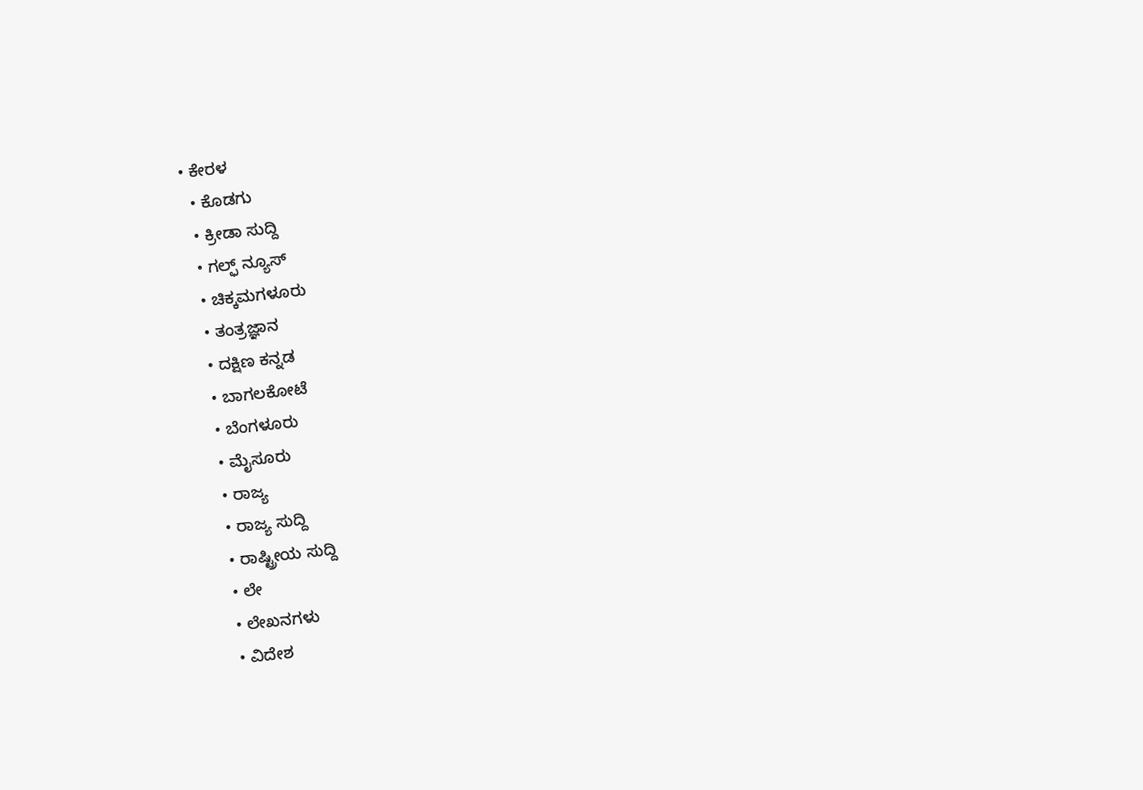• ಕೇರಳ
  • ಕೊಡಗು
  • ಕ್ರೀಡಾ ಸುದ್ದಿ
  • ಗಲ್ಫ್ ನ್ಯೂಸ್
  • ಚಿಕ್ಕಮಗಳೂರು
  • ತಂತ್ರಜ್ಞಾನ
  • ದಕ್ಷಿಣ ಕನ್ನಡ
  • ಬಾಗಲಕೋಟೆ
  • ಬೆಂಗಳೂರು
  • ಮೈಸೂರು
  • ರಾಜ್ಯ
  • ರಾಜ್ಯ ಸುದ್ದಿ
  • ರಾಷ್ಟ್ರೀಯ ಸುದ್ದಿ
  • ಲೇ
  • ಲೇಖನಗಳು
  • ವಿದೇಶ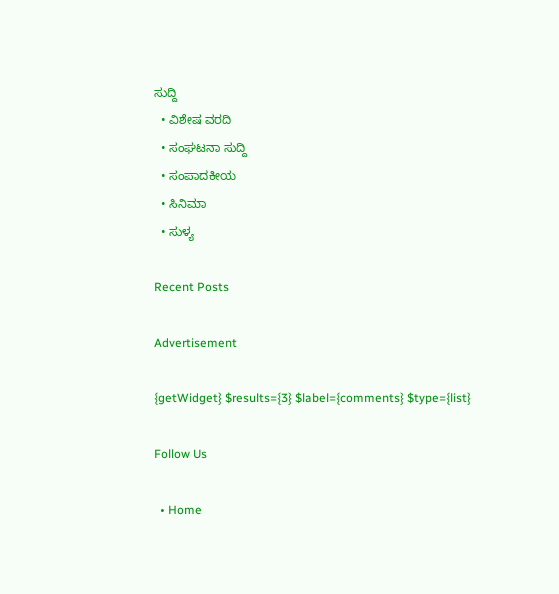ಸುದ್ದಿ
  • ವಿಶೇಷ ವರದಿ
  • ಸಂಘಟನಾ ಸುದ್ದಿ
  • ಸಂಪಾದಕೀಯ
  • ಸಿನಿಮಾ
  • ಸುಳ್ಯ

Recent Posts

Advertisement

{getWidget} $results={3} $label={comments} $type={list}

Follow Us

  • Home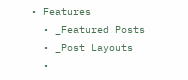• Features
  • _Featured Posts
  • _Post Layouts
  •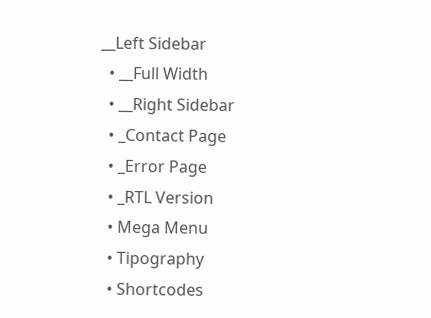__Left Sidebar
  • __Full Width
  • __Right Sidebar
  • _Contact Page
  • _Error Page
  • _RTL Version
  • Mega Menu
  • Tipography
  • Shortcodes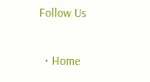Follow Us

  • Home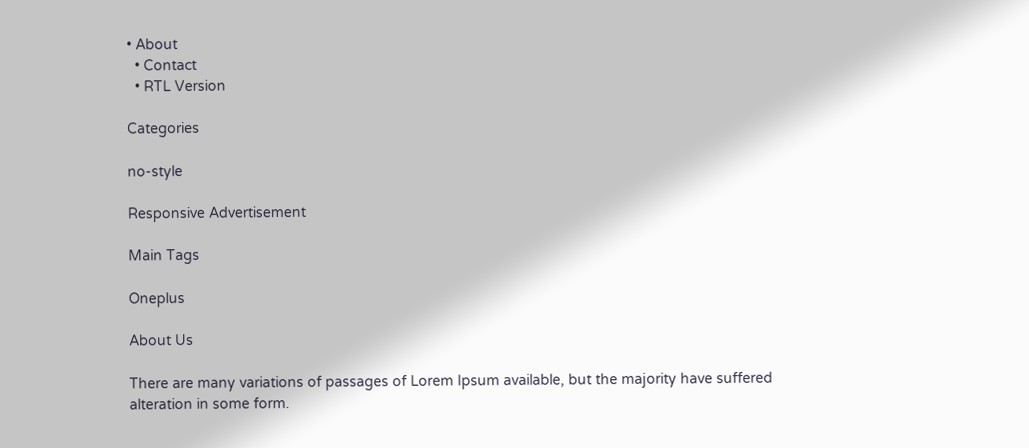• About
  • Contact
  • RTL Version

Categories

no-style

Responsive Advertisement

Main Tags

Oneplus

About Us

There are many variations of passages of Lorem Ipsum available, but the majority have suffered alteration in some form.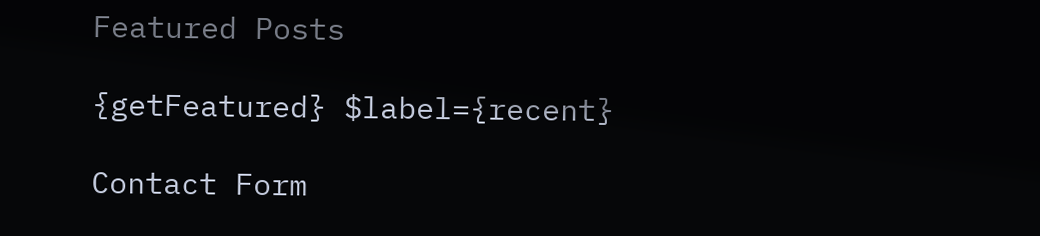Featured Posts

{getFeatured} $label={recent}

Contact Form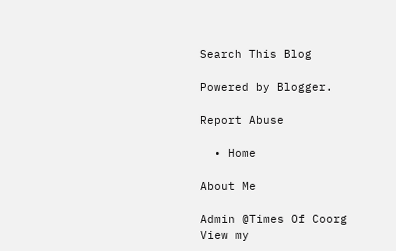Search This Blog

Powered by Blogger.

Report Abuse

  • Home

About Me

Admin @Times Of Coorg
View my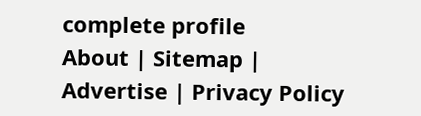complete profile
About | Sitemap | Advertise | Privacy Policy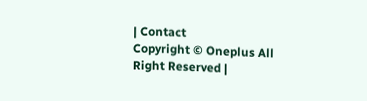| Contact
Copyright © Oneplus All Right Reserved |